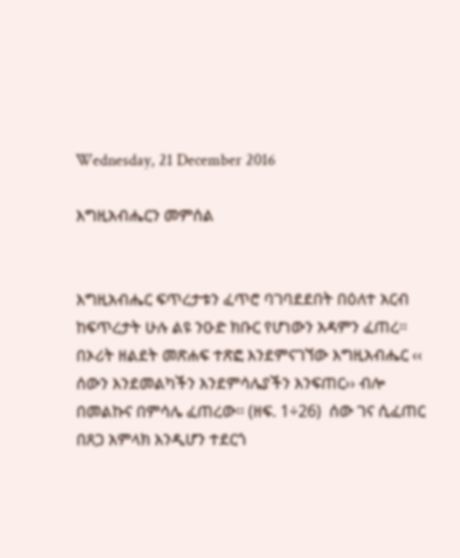Wednesday, 21 December 2016

እግዚአብሔርን መምሰል


እግዚአብሔር ፍጥረታቱን ፈጥሮ ባገባደደበት በዕለተ አርብ ከፍጥረታት ሁሉ ልዩ ንዑድ ክቡር የሆነውን አዳምን ፈጠረ፡፡ በኦሪት ዘልደት መጽሐፍ ተጽፎ እንደምናገኘው እግዚአብሔር ‹‹ ሰውን እንደመልካችን እንደምሳሌያችን እንፍጠር›› ብሎ በመልኩና በምሳሌ ፈጠረው፡፡ (ዘፍ. 1÷26)  ሰው ገና ሲፈጠር በጸጋ አምላክ እንዲሆን ተደርጎ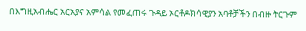በእግዚአብሔር አርአያና አምሳል የመፈጠሩ ጉዳይ ኦርቶዶክሳዊያን አባቶቻችን በብዙ ትርጉም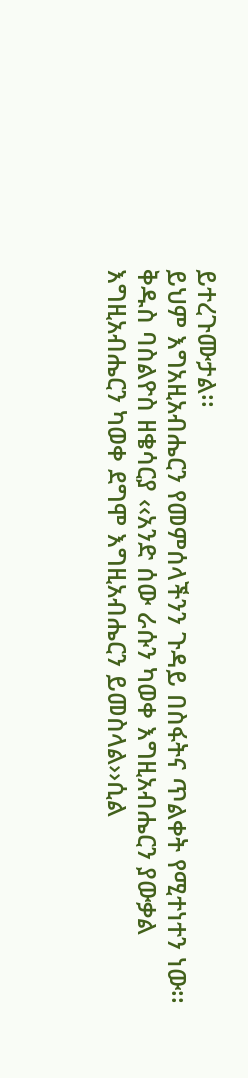ይተረጉሙታል፡፡
ይህም እግአዚአብሔርን የመምሰላችንን ጉዳይ በስፋትና ጥልቀት የሚተነተን ነው፡፡
ቅዱስ ባስልዮስ ዘቄሳርያ ‹‹አንድ ሰው ራሱን ካወቀ እግዚአብሔርን ያውቃል እግዚአብሔርን ካወቀ ደግሞ እግዚአብሔርን ይመስላል››ሲል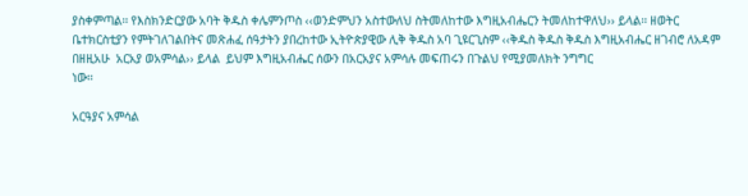ያስቀምጣል፡፡ የእስክንድርያው አባት ቅዱስ ቀሌምንጦስ ‹‹ወንድምህን አስተውለህ ስትመለከተው እግዚአብሔርን ትመለከተዋለህ›› ይላል፡፡ ዘወትር ቤተክርስቲያን የምትገለገልበትና መጽሐፈ ሰዓታትን ያበረከተው ኢትዮጵያዊው ሊቅ ቅዱስ አባ ጊዩርጊስም ‹‹ቅዱስ ቅዱስ ቅዱስ እግዚአብሔር ዘገብሮ ለአዳም በዘዚአሁ  አርአያ ወአምሳል›› ይላል  ይህም እግዚአብሔር ሰውን በአርአያና አምሳሉ መፍጠሩን በጉልህ የሚያመለክት ንግግር
ነው፡፡

አርዓያና አምሳል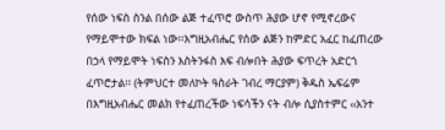የሰው ነፍስ ስንል በሰው ልጅ ተፈጥሮ ውስጥ ሕያው ሆኖ የሚኖረውና የማይሞተው ክፍል ነው፡፡እግዚአብሔር የሰው ልጅን ከምድር አፈር ከፈጠረው በኃላ የማይሞት ነፍስን እስትንፋስ እፍ ብሎበት ሕያው ፍጥረት አድርጎ ፈጥሮታል፡፡ (ትምህርተ መለኮት ዓስራት ገብረ ማርያም) ቅዱስ ኤፍሬም በእግዚአብሔር መልክ የተፈጠረችው ነፍሳችን ናት ብሎ ሲያስተምር ‹‹አንተ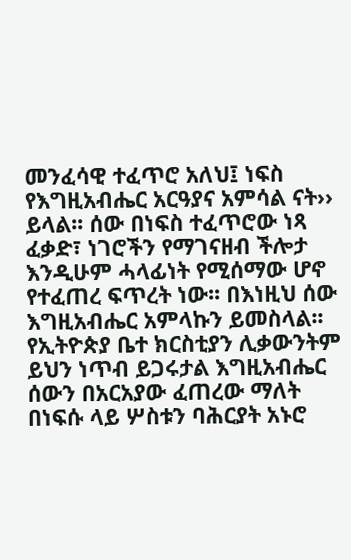መንፈሳዊ ተፈጥሮ አለህ፤ ነፍስ የእግዚአብሔር አርዓያና አምሳል ናት›› ይላል፡፡ ሰው በነፍስ ተፈጥሮው ነጻ ፈቃድ፣ ነገሮችን የማገናዘብ ችሎታ እንዲሁም ሓላፊነት የሚሰማው ሆኖ የተፈጠረ ፍጥረት ነው፡፡ በእነዚህ ሰው እግዚአብሔር አምላኩን ይመስላል፡፡
የኢትዮጵያ ቤተ ክርስቲያን ሊቃውንትም ይህን ነጥብ ይጋሩታል እግዚአብሔር ሰውን በአርአያው ፈጠረው ማለት በነፍሱ ላይ ሦስቱን ባሕርያት አኑሮ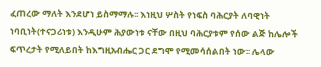ፈጠረው ማለት እንደሆነ ይስማማሉ፡፡ እነዚህ ሦስት የነፍስ ባሕርያት ለባዊነት ነባቢነት(ተናጋሪነቱ) እንዲሁም ሕያውነቱ ናቸው በዚህ ባሕርያቱም የሰው ልጅ ከሌሎች ፍጥረታት የሚለይበት ከእግዚአብሔር ጋር ደግሞ የሚመሳሰልበት ነው፡፡ ሌላው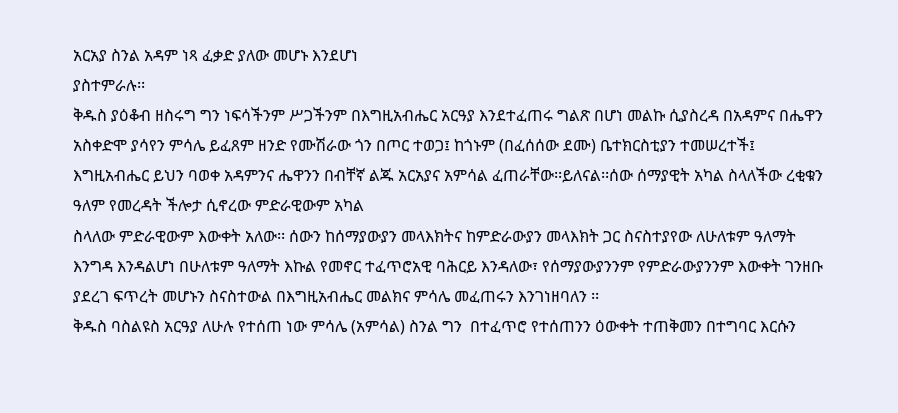አርአያ ስንል አዳም ነጻ ፈቃድ ያለው መሆኑ እንደሆነ
ያስተምራሉ፡፡
ቅዱስ ያዕቆብ ዘስሩግ ግን ነፍሳችንም ሥጋችንም በእግዚአብሔር አርዓያ እንደተፈጠሩ ግልጽ በሆነ መልኩ ሲያስረዳ በአዳምና በሔዋን አስቀድሞ ያሳየን ምሳሌ ይፈጸም ዘንድ የሙሽራው ጎን በጦር ተወጋ፤ ከጎኑም (በፈሰሰው ደሙ) ቤተክርስቲያን ተመሠረተች፤ እግዚአብሔር ይህን ባወቀ አዳምንና ሔዋንን በብቸኛ ልጁ አርአያና አምሳል ፈጠራቸው፡፡ይለናል፡፡ሰው ሰማያዊት አካል ስላለችው ረቂቁን ዓለም የመረዳት ችሎታ ሲኖረው ምድራዊውም አካል
ስላለው ምድራዊውም እውቀት አለው፡፡ ሰውን ከሰማያውያን መላእክትና ከምድራውያን መላእክት ጋር ስናስተያየው ለሁለቱም ዓለማት እንግዳ እንዳልሆነ በሁለቱም ዓለማት እኩል የመኖር ተፈጥሮአዊ ባሕርይ እንዳለው፣ የሰማያውያንንም የምድራውያንንም እውቀት ገንዘቡ ያደረገ ፍጥረት መሆኑን ስናስተውል በእግዚአብሔር መልክና ምሳሌ መፈጠሩን እንገነዘባለን ፡፡
ቅዱስ ባስልዩስ አርዓያ ለሁሉ የተሰጠ ነው ምሳሌ (አምሳል) ስንል ግን  በተፈጥሮ የተሰጠንን ዕውቀት ተጠቅመን በተግባር እርሱን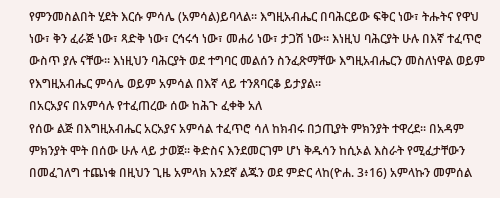የምንመስልበት ሂደት እርሱ ምሳሌ (አምሳል)ይባላል፡፡ እግዚአብሔር በባሕርይው ፍቅር ነው፣ ትሑትና የዋህ ነው፣ ቅን ፈራጅ ነው፣ ጻድቅ ነው፣ ርኅሩኅ ነው፣ መሐሪ ነው፣ ታጋሽ ነው፡፡ እነዚህ ባሕርያት ሁሉ በእኛ ተፈጥሮ ውስጥ ያሉ ናቸው፡፡ እነዚህን ባሕርያት ወደ ተግባር መልሰን ስንፈጽማቸው እግዚአብሔርን መስለነዋል ወይም የእግዚአብሔር ምሳሌ ወይም አምሳል በእኛ ላይ ተንጸባርቆ ይታያል፡፡
በአርአያና በአምሳሉ የተፈጠረው ሰው ከሕጉ ፈቀቅ አለ
የሰው ልጅ በእግዚአብሔር አርአያና አምሳል ተፈጥሮ ሳለ ከክብሩ በኃጢያት ምክንያት ተዋረደ፡፡ በአዳም ምክንያት ሞት በሰው ሁሉ ላይ ታወጀ፡፡ ቅድስና እንደመርገም ሆነ ቅዱሳን ከሲኦል እስራት የሚፈታቸውን በመፈገለግ ተጨነቁ በዚህን ጊዜ አምላክ አንደኛ ልጁን ወደ ምድር ላከ(ዮሐ. 3፥16) አምላኩን መምሰል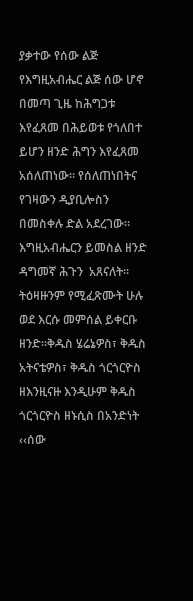ያቃተው የሰው ልጅ የእግዚአብሔር ልጅ ሰው ሆኖ በመጣ ጊዜ ከሕግጋቱ እየፈጸመ በሕይወቱ የጎለበተ ይሆን ዘንድ ሕግን እየፈጸመ
አሰለጠነው፡፡ የሰለጠነበትና የገዛውን ዲያቢሎስን በመስቀሉ ድል አደረገው፡፡ እግዚአብሔርን ይመስል ዘንድ ዳግመኛ ሕጉን  አጸናለት፡፡ ትዕዛዙንም የሚፈጽሙት ሁሉ ወደ እርሱ መምሰል ይቀርቡ ዘንድ፡፡ቅዱስ ሄሬኔዎስ፣ ቅዱስ አትናቴዎስ፣ ቅዱስ ጎርጎርዮስ ዘእንዚናዙ እንዲሁም ቅዱስ ጎርጎርዮስ ዘኑሲስ በአንድነት ‹‹ሰው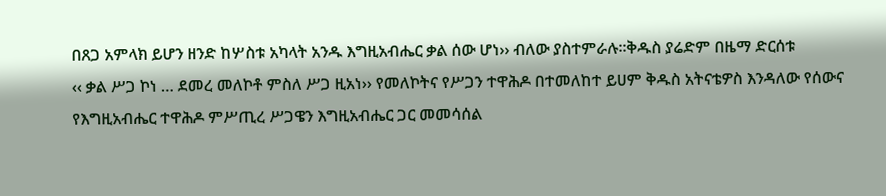በጸጋ አምላክ ይሆን ዘንድ ከሦስቱ አካላት አንዱ እግዚአብሔር ቃል ሰው ሆነ›› ብለው ያስተምራሉ፡፡ቅዱስ ያሬድም በዜማ ድርሰቱ
‹‹ ቃል ሥጋ ኮነ … ደመረ መለኮቶ ምስለ ሥጋ ዚአነ›› የመለኮትና የሥጋን ተዋሕዶ በተመለከተ ይሀም ቅዱስ አትናቴዎስ እንዳለው የሰውና የእግዚአብሔር ተዋሕዶ ምሥጢረ ሥጋዌን እግዚአብሔር ጋር መመሳሰል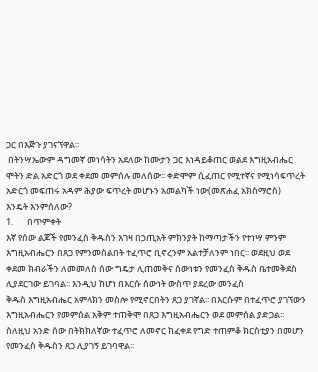ጋር በእጅጉ ያገናኘዋል፡፡
 በትንሣኤውም ዳግመኛ መነሳትን አደለው ከሙታን ጋር እነዳይቆጠር ወልደ እግዚአብሔር ሞትን ድል አድርጎ ወደ ቀደመ መምሰሉ መለሰው፡፡ ቀድሞም ሲፈጠር የሚተኛና የሚነሳፍጥረት አድርጎ መፍጠሩ አዳም ሕያው ፍጥረት መሆኑን አመልካች ነው(መጽሐፈ አክስማሮስ)
እንዴት እንምሰለው?
1.       በጥምቀት
እኛ የሰው ልጆች የመንፈስ ቅዱስን እገዛ በኃጢአት ምክንያት ከማጣታችን የተነሣ ምንም እግዚአብሔርን በጸጋ የምንመስልበት ተፈጥሮ ቢኖረንም አልተቻለንም ነበር፡፡ ወደዚህ ወደ ቀደመ ክብራችን ለመመለስ ሰው ግዴታ ሊጠመቅና ሰውነቱን የመንፈስ ቅዱስ ቤተመቅደስ ሊያደርገው ይገባል፡፡ እንዲህ ከሆነ በእርሱ ሰውነት ውስጥ ያደረው መንፈስ
ቅዱስ እግዚአብሔር አምላክን መስሎ የሚኖርበትን ጸጋ ያገኛል፡፡ በእርሱም በተፈጥሮ ያገኘውን እግዚአብሔርን የመምሰል አቅም ተጠቅሞ በጸጋ እግዚአብሔርን ወደ መምሰል ያድጋል፡፡
ስለዚህ አንድ ሰው በትክክለኛው ተፈጥሮ ለመኖር ከፈቀደ የግድ ተጠምቆ ክርስቲያን በመሆን የመንፈስ ቅዱስን ጸጋ ሊያገኝ ይገባዋል፡፡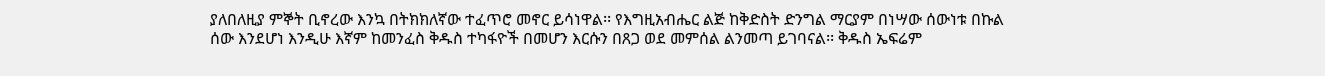ያለበለዚያ ምኞት ቢኖረው እንኳ በትክክለኛው ተፈጥሮ መኖር ይሳነዋል፡፡ የእግዚአብሔር ልጅ ከቅድስት ድንግል ማርያም በነሣው ሰውነቱ በኩል ሰው እንደሆነ እንዲሁ እኛም ከመንፈስ ቅዱስ ተካፋዮች በመሆን እርሱን በጸጋ ወደ መምሰል ልንመጣ ይገባናል፡፡ ቅዱስ ኤፍሬም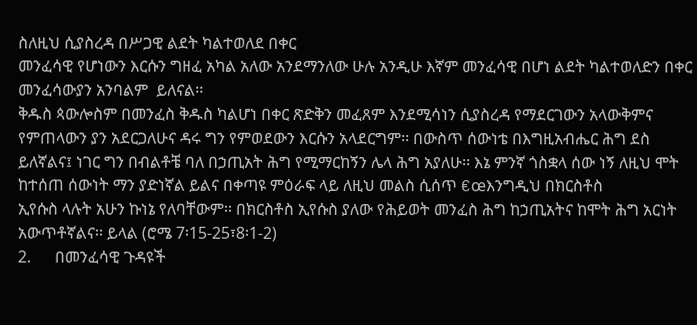ስለዚህ ሲያስረዳ በሥጋዊ ልደት ካልተወለደ በቀር
መንፈሳዊ የሆነውን እርሱን ግዘፈ አካል አለው አንደማንለው ሁሉ አንዲሁ እኛም መንፈሳዊ በሆነ ልደት ካልተወለድን በቀር መንፈሳውያን አንባልም  ይለናል፡፡
ቅዱስ ጳውሎስም በመንፈስ ቅዱስ ካልሆነ በቀር ጽድቅን መፈጸም እንደሚሳነን ሲያስረዳ የማደርገውን አላውቅምና የምጠላውን ያን አደርጋለሁና ዳሩ ግን የምወደውን እርሱን አላደርግም፡፡ በውስጥ ሰውነቴ በእግዚአብሔር ሕግ ደስ ይለኛልና፤ ነገር ግን በብልቶቼ ባለ በኃጢአት ሕግ የሚማርከኝን ሌላ ሕግ አያለሁ፡፡ እኔ ምንኛ ጎስቋላ ሰው ነኝ ለዚህ ሞት ከተሰጠ ሰውነት ማን ያድነኛል ይልና በቀጣዩ ምዕራፍ ላይ ለዚህ መልስ ሲሰጥ €œእንግዲህ በክርስቶስ
ኢየሱስ ላሉት አሁን ኩነኔ የለባቸውም፡፡ በክርስቶስ ኢየሱስ ያለው የሕይወት መንፈስ ሕግ ከኃጢአትና ከሞት ሕግ አርነት አውጥቶኛልና፡፡ ይላል (ሮሜ 7፡15-25፣8፡1-2)
2.      በመንፈሳዊ ጉዳዩች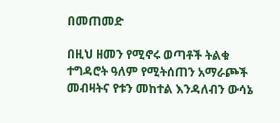በመጠመድ

በዚህ ዘመን የሚኖሩ ወጣቶች ትልቁ ተግዳሮት ዓለም የሚትሰጠን አማራጮች መብዛትና የቱን መከተል እንዳለብን ውሳኔ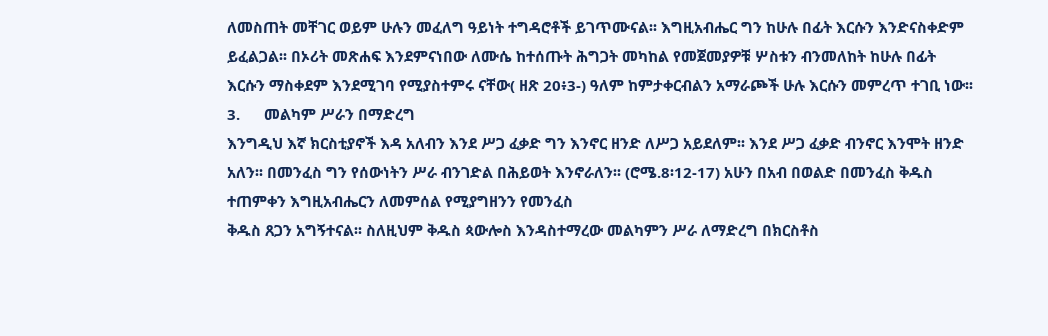ለመስጠት መቸገር ወይም ሁሉን መፈለግ ዓይነት ተግዳሮቶች ይገጥሙናል፡፡ እግዚአብሔር ግን ከሁሉ በፊት እርሱን እንድናስቀድም ይፈልጋል፡፡ በኦሪት መጽሐፍ እንደምናነበው ለሙሴ ከተሰጡት ሕግጋት መካከል የመጀመያዎቹ ሦስቱን ብንመለከት ከሁሉ በፊት እርሱን ማስቀደም እንደሚገባ የሚያስተምሩ ናቸው( ዘጽ 20፥3-) ዓለም ከምታቀርብልን አማራጮች ሁሉ እርሱን መምረጥ ተገቢ ነው፡፡
3.      መልካም ሥራን በማድረግ
እንግዲህ እኛ ክርስቲያኖች እዳ አለብን እንደ ሥጋ ፈቃድ ግን እንኖር ዘንድ ለሥጋ አይደለም፡፡ እንደ ሥጋ ፈቃድ ብንኖር እንሞት ዘንድ አለን፡፡ በመንፈስ ግን የሰውነትን ሥራ ብንገድል በሕይወት እንኖራለን፡፡ (ሮሜ.8፡12-17) አሁን በአብ በወልድ በመንፈስ ቅዱስ ተጠምቀን እግዚአብሔርን ለመምሰል የሚያግዘንን የመንፈስ
ቅዱስ ጸጋን አግኝተናል፡፡ ስለዚህም ቅዱስ ጳውሎስ እንዳስተማረው መልካምን ሥራ ለማድረግ በክርስቶስ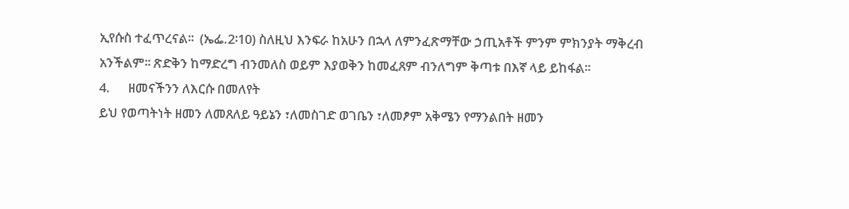ኢየሱስ ተፈጥረናል፡፡  (ኤፌ.2፡10) ስለዚህ እንፍራ ከአሁን በኋላ ለምንፈጽማቸው ኃጢአቶች ምንም ምክንያት ማቅረብ
አንችልም፡፡ ጽድቅን ከማድረግ ብንመለስ ወይም እያወቅን ከመፈጸም ብንለግም ቅጣቱ በእኛ ላይ ይከፋል፡፡
4.      ዘመናችንን ለእርሱ በመለየት
ይህ የወጣትነት ዘመን ለመጸለይ ዓይኔን ፣ለመስገድ ወገቤን ፣ለመፆም አቅሜን የማንልበት ዘመን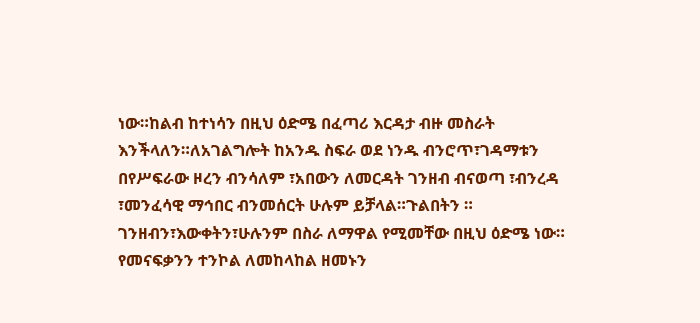ነው።ከልብ ከተነሳን በዚህ ዕድሜ በፈጣሪ እርዳታ ብዙ መስራት እንችላለን።ለአገልግሎት ከአንዱ ስፍራ ወደ ነንዱ ብንሮጥ፣ገዳማቱን በየሥፍራው ዞረን ብንሳለም ፣አበውን ለመርዳት ገንዘብ ብናወጣ ፣ብንረዳ ፣መንፈሳዊ ማኅበር ብንመሰርት ሁሉም ይቻላል።ጉልበትን ። ገንዘብን፣እውቀትን፣ሁሉንም በስራ ለማዋል የሚመቸው በዚህ ዕድሜ ነው። የመናፍቃንን ተንኮል ለመከላከል ዘመኑን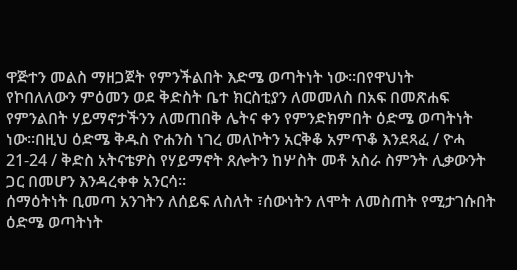ዋጅተን መልስ ማዘጋጀት የምንችልበት እድሜ ወጣትነት ነው።በየዋህነት
የኮበለለውን ምዕመን ወደ ቅድስት ቤተ ክርስቲያን ለመመለስ በአፍ በመጽሐፍ የምንልበት ሃይማኖታችንን ለመጠበቅ ሌትና ቀን የምንድክምበት ዕድሜ ወጣትነት ነው።በዚህ ዕድሜ ቅዱስ ዮሐንስ ነገረ መለኮትን አርቅቆ አምጥቆ እንደጻፈ / ዮሓ 21-24 / ቅድስ አትናቴዎስ የሃይማኖት ጸሎትን ከሦስት መቶ አስራ ስምንት ሊቃውንት ጋር በመሆን እንዳረቀቀ አንርሳ።
ሰማዕትነት ቢመጣ አንገትን ለሰይፍ ለስለት ፣ሰውነትን ለሞት ለመስጠት የሚታገሱበት ዕድሜ ወጣትነት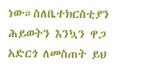ነው።ስለቤተክርስቲያን ሕይወትን እንኳን ዋጋ አድርጎ ለመስጠት ይህ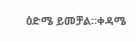ዕድሜ ይመቻል።ቀዳሜ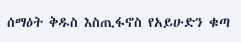ሰማዕት ቅዱስ እስጢፋኖስ የአይሁድን ቁጣ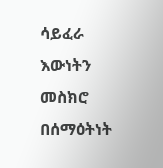ሳይፈራ እውነትን መስክሮ በሰማዕትነት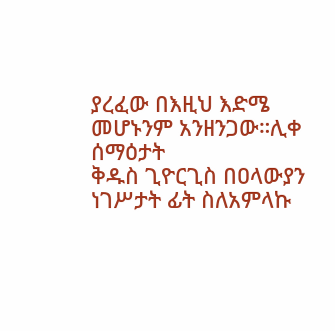ያረፈው በእዚህ እድሜ መሆኑንም አንዘንጋው።ሊቀ ሰማዕታት
ቅዱስ ጊዮርጊስ በዐላውያን ነገሥታት ፊት ስለአምላኩ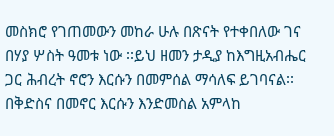መስክሮ የገጠመውን መከራ ሁሉ በጽናት የተቀበለው ገና በሃያ ሦስት ዓመቱ ነው ፡፡ይህ ዘመን ታዲያ ከእግዚአብሔር ጋር ሕብረት ኖሮን እርሱን በመምሰል ማሳለፍ ይገባናል፡፡
በቅድስና በመኖር እርሱን እንድመስል አምላከ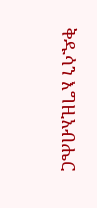ቅዱሳን እግዚአብሔር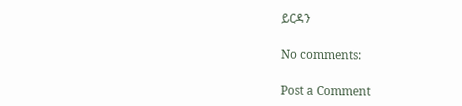ይርዳን

No comments:

Post a Comment